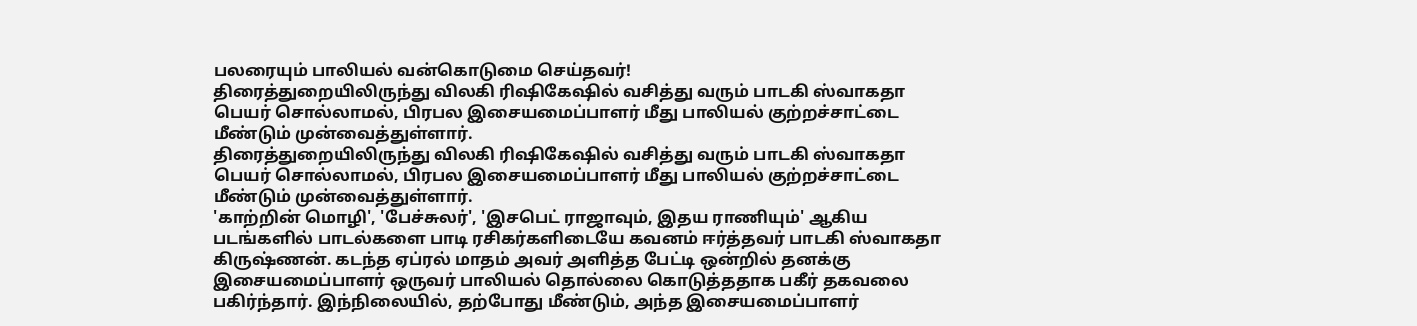பலரையும் பாலியல் வன்கொடுமை செய்தவர்!
திரைத்துறையிலிருந்து விலகி ரிஷிகேஷில் வசித்து வரும் பாடகி ஸ்வாகதா பெயர் சொல்லாமல், பிரபல இசையமைப்பாளர் மீது பாலியல் குற்றச்சாட்டை மீண்டும் முன்வைத்துள்ளார்.
திரைத்துறையிலிருந்து விலகி ரிஷிகேஷில் வசித்து வரும் பாடகி ஸ்வாகதா பெயர் சொல்லாமல், பிரபல இசையமைப்பாளர் மீது பாலியல் குற்றச்சாட்டை மீண்டும் முன்வைத்துள்ளார்.
'காற்றின் மொழி', 'பேச்சுலர்', 'இசபெட் ராஜாவும், இதய ராணியும்' ஆகிய படங்களில் பாடல்களை பாடி ரசிகர்களிடையே கவனம் ஈர்த்தவர் பாடகி ஸ்வாகதா கிருஷ்ணன். கடந்த ஏப்ரல் மாதம் அவர் அளித்த பேட்டி ஒன்றில் தனக்கு இசையமைப்பாளர் ஒருவர் பாலியல் தொல்லை கொடுத்ததாக பகீர் தகவலை பகிர்ந்தார். இந்நிலையில், தற்போது மீண்டும், அந்த இசையமைப்பாளர்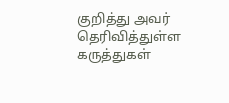குறித்து அவர் தெரிவித்துள்ள கருத்துகள்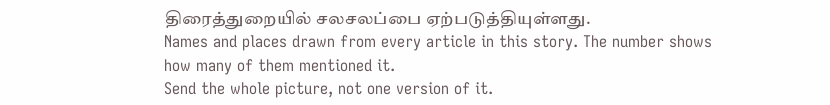திரைத்துறையில் சலசலப்பை ஏற்படுத்தியுள்ளது.
Names and places drawn from every article in this story. The number shows how many of them mentioned it.
Send the whole picture, not one version of it.